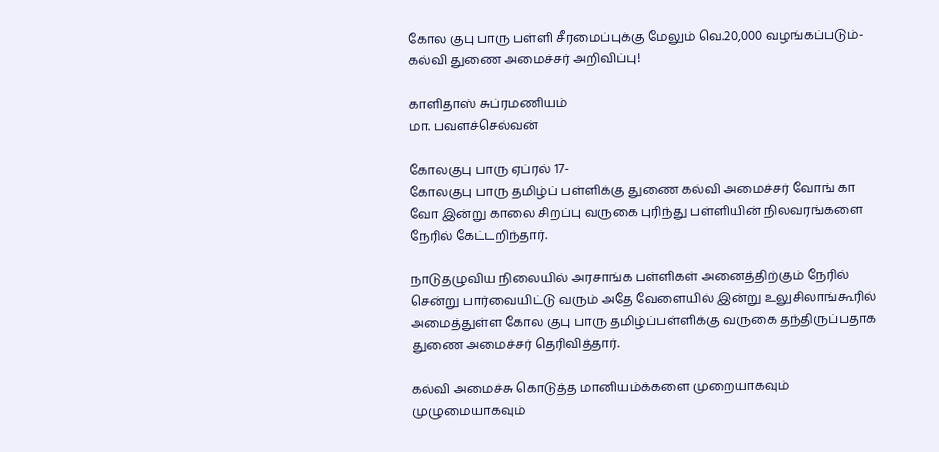கோல குபு பாரு பள்ளி சீரமைப்புக்கு மேலும் வெ.20,000 வழங்கப்படும்- கல்வி துணை அமைச்சர் அறிவிப்பு!

காளிதாஸ் சுப்ரமணியம்
மா. பவளச்செல்வன்

கோலகுபு பாரு ஏப்ரல் 17-
கோலகுபு பாரு தமிழ்ப் பள்ளிக்கு துணை கல்வி அமைச்சர் வோங் கா வோ இன்று காலை சிறப்பு வருகை புரிந்து பள்ளியின் நிலவரங்களை நேரில் கேட்டறிந்தார்.

நாடுதழுவிய நிலையில் அரசாங்க பள்ளிகள் அனைத்திற்கும் நேரில் சென்று பார்வையிட்டு வரும் அதே வேளையில் இன்று உலுசிலாங்கூரில் அமைத்துள்ள கோல குபு பாரு தமிழ்ப்பள்ளிக்கு வருகை தந்திருப்பதாக துணை அமைச்சர் தெரிவித்தார்.

கல்வி அமைச்சு கொடுத்த மானியம்க்களை முறையாகவும் முழுமையாகவும்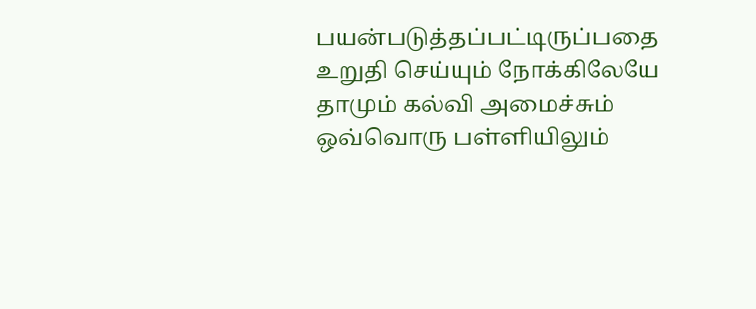பயன்படுத்தப்பட்டிருப்பதை உறுதி செய்யும் நோக்கிலேயே தாமும் கல்வி அமைச்சும் ஒவ்வொரு பள்ளியிலும்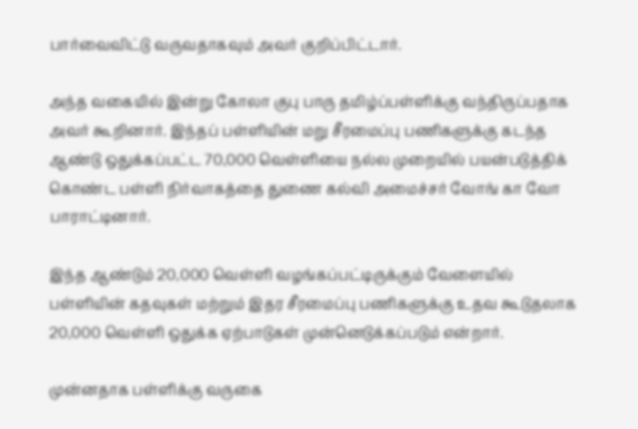பார்வைவிட்டு வருவதாகவும் அவர் குறிப்பிட்டார்.

அந்த வகையில் இன்று கோலா குபு பாரு தமிழ்ப்பள்ளிக்கு வந்திருப்பதாக அவர் கூறினார். இந்தப் பள்ளியின் மறு சீரமைப்பு பணிகளுக்கு கடந்த ஆண்டு ஒதுக்கப்பட்ட 70,000 வெள்ளியை நல்ல முறையில் பயன்படுத்திக் கொண்ட பள்ளி நிர்வாகத்தை துணை கல்வி அமைச்சர் வோங் கா வோ பாராட்டினார்.

இந்த ஆண்டும் 20,000 வெள்ளி வழங்கப்பட்டிருக்கும் வேளையில் பள்ளியின் கதவுகள் மற்றும் இதர சீரமைப்பு பணிகளுக்கு உதவ கூடுதலாக 20,000 வெள்ளி ஒதுக்க ஏற்பாடுகள் முன்னெடுக்கப்படும் என்றார்.

முன்னதாக பள்ளிக்கு வருகை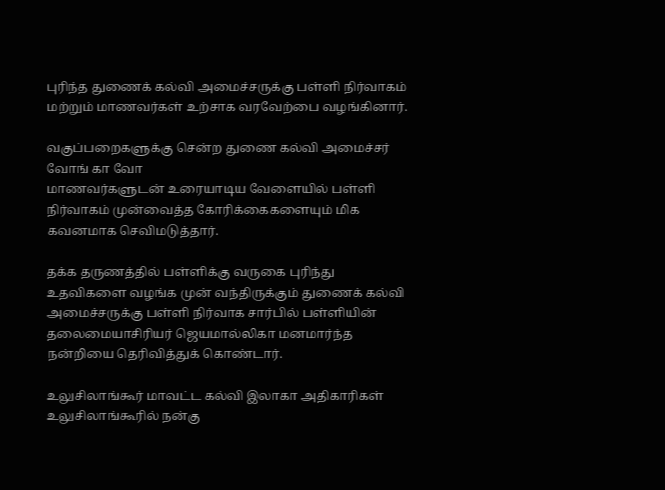புரிந்த துணைக் கல்வி அமைச்சருக்கு பள்ளி நிர்வாகம் மற்றும் மாணவர்கள் உற்சாக வரவேற்பை வழங்கினார்.

வகுப்பறைகளுக்கு சென்ற துணை கல்வி அமைச்சர் வோங் கா வோ
மாணவர்களுடன் உரையாடிய வேளையில் பள்ளி நிர்வாகம் முன்வைத்த கோரிக்கைகளையும் மிக கவனமாக செவிமடுத்தார்.

தக்க தருணத்தில் பள்ளிக்கு வருகை புரிந்து உதவிகளை வழங்க முன் வந்திருக்கும் துணைக் கல்வி அமைச்சருக்கு பள்ளி நிர்வாக சார்பில் பள்ளியின் தலைமையாசிரியர் ஜெயமால்லிகா மனமார்ந்த நன்றியை தெரிவித்துக் கொண்டார்.

உலுசிலாங்கூர் மாவட்ட கல்வி இலாகா அதிகாரிகள் உலுசிலாங்கூரில் நன்கு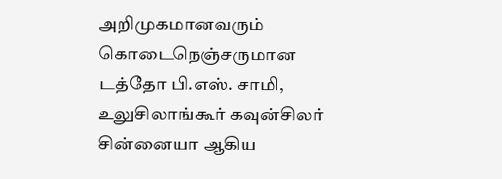அறிமுகமானவரும் கொடைநெஞ்சருமான டத்தோ பி.எஸ். சாமி, உலுசிலாங்கூர் கவுன்சிலர் சின்னையா ஆகிய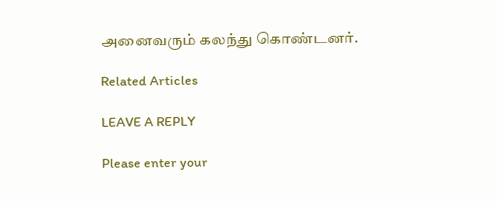அனைவரும் கலந்து கொண்டனர்.

Related Articles

LEAVE A REPLY

Please enter your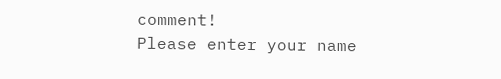comment!
Please enter your name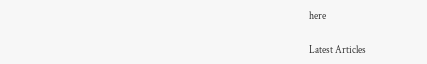here

Latest Articles